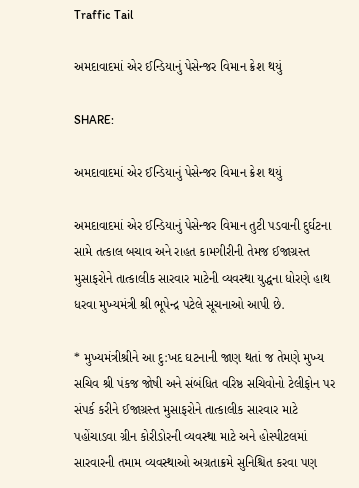Traffic Tail

અમદાવાદમાં એર ઈન્ડિયાનું પેસેન્જર વિમાન ક્રેશ થયું

SHARE:

અમદાવાદમાં એર ઈન્ડિયાનું પેસેન્જર વિમાન ક્રેશ થયું

અમદાવાદમાં એર ઈન્ડિયાનું પેસેન્જર વિમાન તુટી પડવાની દુર્ઘટના સામે તત્કાલ બચાવ અને રાહત કામગીરીની તેમજ ઈજાગ્રસ્ત મુસાફરોને તાત્કાલીક સારવાર માટેની વ્યવસ્થા યુદ્ધના ધોરણે હાથ ધરવા મુખ્યમંત્રી શ્રી ભૂપેન્દ્ર પટેલે સૂચનાઓ આપી છે.

* મુખ્યમંત્રીશ્રીને આ દુ:ખદ ઘટનાની જાણ થતાં જ તેમણે મુખ્ય સચિવ શ્રી પંકજ જોષી અને સંબંધિત વરિષ્ઠ સચિવોનો ટેલીફોન પર સંપર્ક કરીને ઈજાગ્રસ્ત મુસાફરોને તાત્કાલીક સારવાર માટે પહોંચાડવા ગ્રીન કોરીડોરની વ્યવસ્થા માટે અને હોસ્પીટલમાં સારવારની તમામ વ્યવસ્થાઓ અગ્રતાક્રમે સુનિશ્ચિત કરવા પણ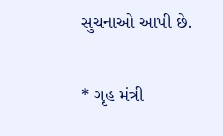સુચનાઓ આપી છે.

* ગૃહ મંત્રી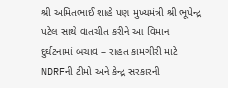શ્રી અમિતભાઈ શાહે પણ મુખ્યમંત્રી શ્રી ભૂપેન્દ્ર પટેલ સાથે વાતચીત કરીને આ વિમાન દુર્ઘટનામાં બચાવ – રાહત કામગીરી માટે NDRFની ટીમો અને કેન્દ્ર સરકારની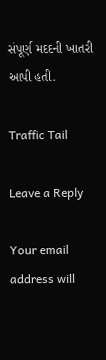સંપૂર્ણ મદદની ખાતરી આપી હતી.

Traffic Tail

Leave a Reply

Your email address will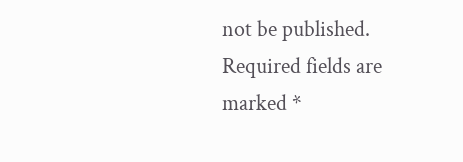not be published. Required fields are marked *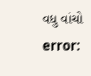વધુ વાંચો
error: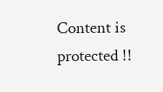Content is protected !!